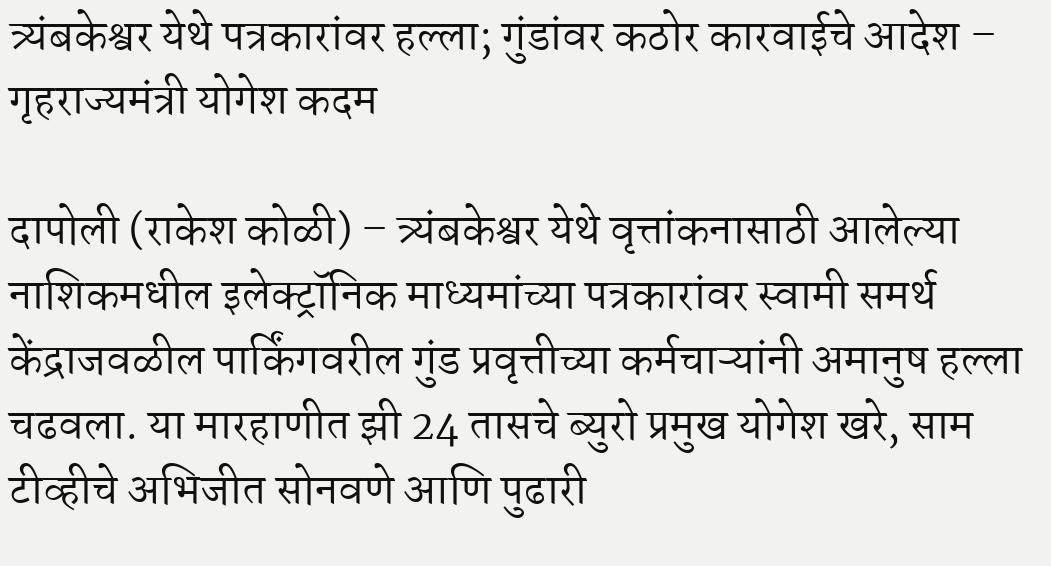त्र्यंबकेश्वर येथे पत्रकारांवर हल्ला; गुंडांवर कठोर कारवाईचे आदेश – गृहराज्यमंत्री योगेश कदम

दापोली (राकेश कोळी) – त्र्यंबकेश्वर येथे वृत्तांकनासाठी आलेल्या नाशिकमधील इलेक्ट्रॉनिक माध्यमांच्या पत्रकारांवर स्वामी समर्थ केंद्राजवळील पार्किंगवरील गुंड प्रवृत्तीच्या कर्मचाऱ्यांनी अमानुष हल्ला चढवला. या मारहाणीत झी 24 तासचे ब्युरो प्रमुख योगेश खरे, साम टीव्हीचे अभिजीत सोनवणे आणि पुढारी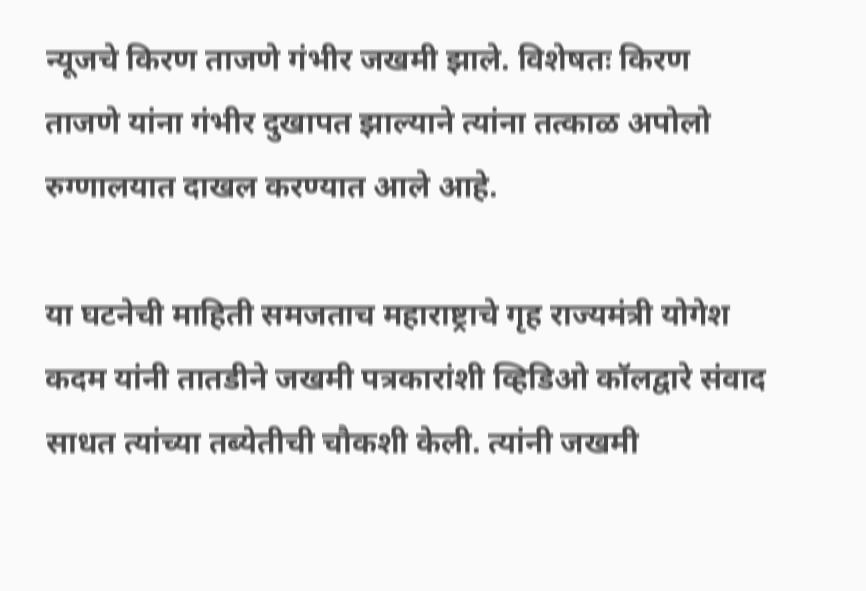न्यूजचे किरण ताजणे गंभीर जखमी झाले. विशेषतः किरण ताजणे यांना गंभीर दुखापत झाल्याने त्यांना तत्काळ अपोलो रुग्णालयात दाखल करण्यात आले आहे.

या घटनेची माहिती समजताच महाराष्ट्राचे गृह राज्यमंत्री योगेश कदम यांनी तातडीने जखमी पत्रकारांशी व्हिडिओ कॉलद्वारे संवाद साधत त्यांच्या तब्येतीची चौकशी केली. त्यांनी जखमी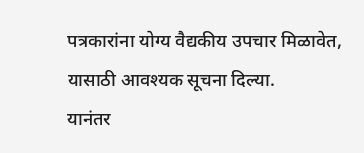पत्रकारांना योग्य वैद्यकीय उपचार मिळावेत, यासाठी आवश्यक सूचना दिल्या.
यानंतर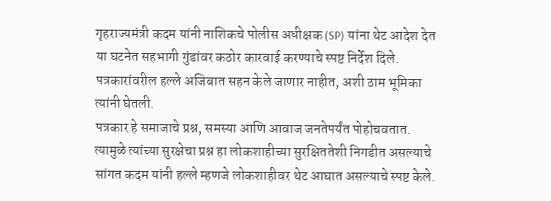गृहराज्यमंत्री कदम यांनी नाशिकचे पोलीस अधीक्षक (SP) यांना थेट आदेश देत या घटनेत सहभागी गुंडांवर कठोर कारवाई करण्याचे स्पष्ट निर्देश दिले. पत्रकारांवरील हल्ले अजिबात सहन केले जाणार नाहीत, अशी ठाम भूमिका त्यांनी घेतली.
पत्रकार हे समाजाचे प्रश्न, समस्या आणि आवाज जनतेपर्यंत पोहोचवतात. त्यामुळे त्यांच्या सुरक्षेचा प्रश्न हा लोकशाहीच्या सुरक्षिततेशी निगडीत असल्याचे सांगत कदम यांनी हल्ले म्हणजे लोकशाहीवर थेट आघात असल्याचे स्पष्ट केले.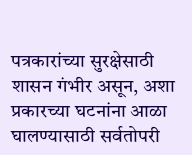पत्रकारांच्या सुरक्षेसाठी शासन गंभीर असून, अशा प्रकारच्या घटनांना आळा घालण्यासाठी सर्वतोपरी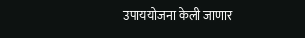उपाययोजना केली जाणार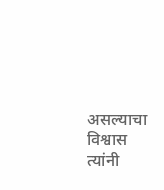असल्याचा विश्वास त्यांनी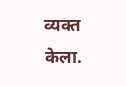व्यक्त केला.